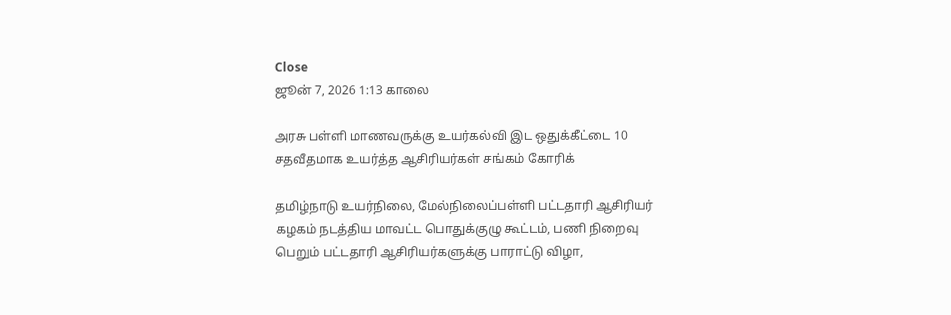Close
ஜூன் 7, 2026 1:13 காலை

அரசு பள்ளி மாணவருக்கு உயர்கல்வி இட ஒதுக்கீட்டை 10 சதவீதமாக உயர்த்த ஆசிரியர்கள் சங்கம் கோரிக்

தமிழ்நாடு உயர்நிலை, மேல்நிலைப்பள்ளி பட்டதாரி ஆசிரியர் கழகம் நடத்திய மாவட்ட பொதுக்குழு கூட்டம், பணி நிறைவு பெறும் பட்டதாரி ஆசிரியர்களுக்கு பாராட்டு விழா,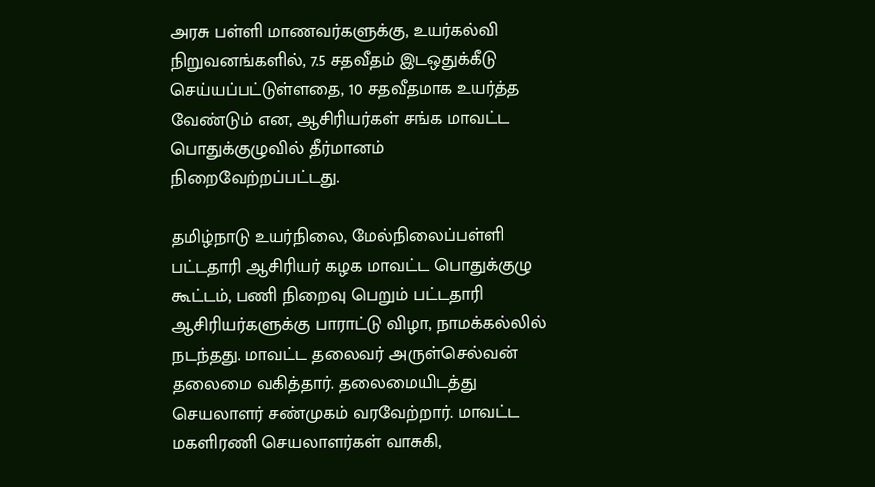அரசு பள்ளி மாணவர்களுக்கு, உயர்கல்வி நிறுவனங்களில், 7.5 சதவீதம் இடஒதுக்கீடு செய்யப்பட்டுள்ளதை, 10 சதவீதமாக உயர்த்த வேண்டும் என, ஆசிரியர்கள் சங்க மாவட்ட பொதுக்குழுவில் தீர்மானம் நிறைவேற்றப்பட்டது.

தமிழ்நாடு உயர்நிலை, மேல்நிலைப்பள்ளி பட்டதாரி ஆசிரியர் கழக மாவட்ட பொதுக்குழு கூட்டம், பணி நிறைவு பெறும் பட்டதாரி ஆசிரியர்களுக்கு பாராட்டு விழா, நாமக்கல்லில் நடந்தது. மாவட்ட தலைவர் அருள்செல்வன் தலைமை வகித்தார். தலைமையிடத்து செயலாளர் சண்முகம் வரவேற்றார். மாவட்ட மகளிரணி செயலாளர்கள் வாசுகி,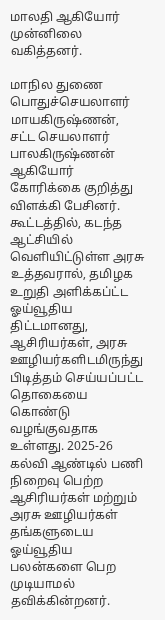மாலதி ஆகியோர் முன்னிலை வகித்தனர்.

மாநில துணை பொதுச்செயலாளர் மாயகிருஷ்ணன், சட்ட செயலாளர் பாலகிருஷ்ணன் ஆகியோர் கோரிக்கை குறித்து விளக்கி பேசினர். கூட்டத்தில், கடந்த ஆட்சியில் வெளியிட்டுள்ள அரசு உத்தவரால், தமிழக உறுதி அளிக்கப்ட்ட ஓய்வூதிய திட்டமானது, ஆசிரியர்கள், அரசு ஊழியர்களிடமிருந்து பிடித்தம் செய்யப்பட்ட தொகையை கொண்டு வழங்குவதாக உள்ளது. 2025-26 கல்வி ஆண்டில் பணி நிறைவு பெற்ற ஆசிரியர்கள் மற்றும் அரசு ஊழியர்கள் தங்களுடைய ஓய்வூதிய பலன்களை பெற முடியாமல் தவிக்கின்றனர்.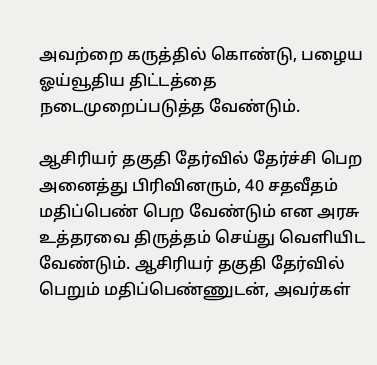அவற்றை கருத்தில் கொண்டு, பழைய ஓய்வூதிய திட்டத்தை நடைமுறைப்படுத்த வேண்டும்.

ஆசிரியர் தகுதி தேர்வில் தேர்ச்சி பெற அனைத்து பிரிவினரும், 40 சதவீதம் மதிப்பெண் பெற வேண்டும் என அரசு உத்தரவை திருத்தம் செய்து வெளியிட வேண்டும். ஆசிரியர் தகுதி தேர்வில் பெறும் மதிப்பெண்ணுடன், அவர்கள்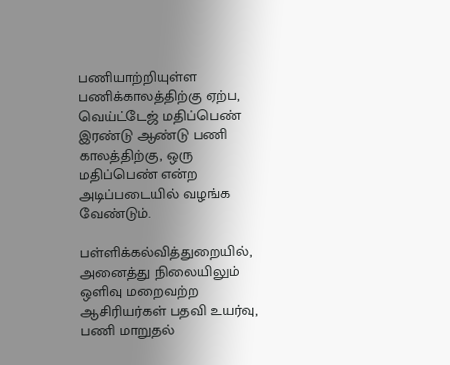பணியாற்றியுள்ள பணிக்காலத்திற்கு ஏற்ப, வெய்ட்டேஜ் மதிப்பெண் இரண்டு ஆண்டு பணி காலத்திற்கு, ஒரு மதிப்பெண் என்ற அடிப்படையில் வழங்க வேண்டும்.

பள்ளிக்கல்வித்துறையில், அனைத்து நிலையிலும் ஒளிவு மறைவற்ற ஆசிரியர்கள் பதவி உயர்வு, பணி மாறுதல்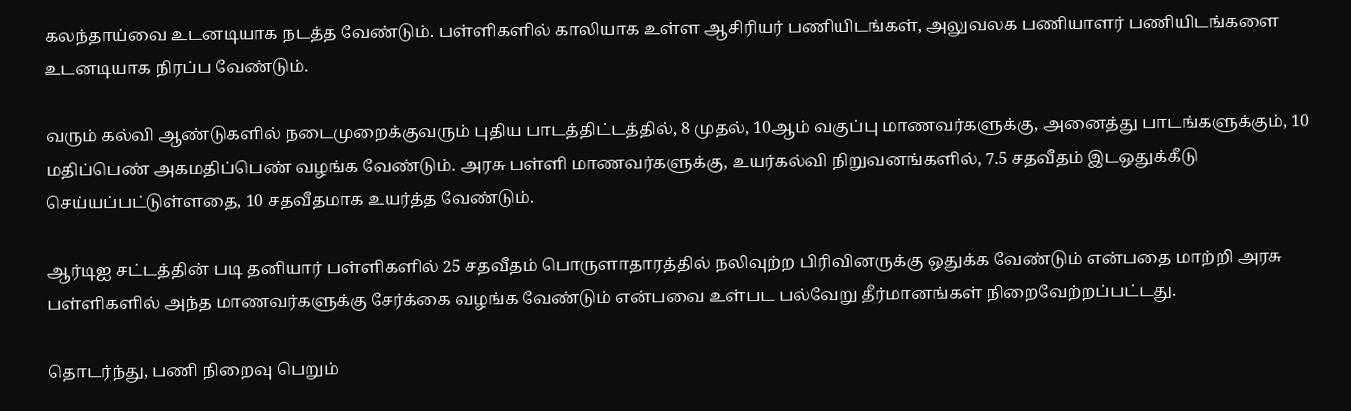கலந்தாய்வை உடனடியாக நடத்த வேண்டும். பள்ளிகளில் காலியாக உள்ள ஆசிரியர் பணியிடங்கள், அலுவலக பணியாளர் பணியிடங்களை உடனடியாக நிரப்ப வேண்டும்.

வரும் கல்வி ஆண்டுகளில் நடைமுறைக்குவரும் புதிய பாடத்திட்டத்தில், 8 முதல், 10ஆம் வகுப்பு மாணவர்களுக்கு, அனைத்து பாடங்களுக்கும், 10 மதிப்பெண் அகமதிப்பெண் வழங்க வேண்டும். அரசு பள்ளி மாணவர்களுக்கு, உயர்கல்வி நிறுவனங்களில், 7.5 சதவீதம் இடஒதுக்கீடு செய்யப்பட்டுள்ளதை, 10 சதவீதமாக உயர்த்த வேண்டும்.

ஆர்டிஐ சட்டத்தின் படி தனியார் பள்ளிகளில் 25 சதவீதம் பொருளாதாரத்தில் நலிவுற்ற பிரிவினருக்கு ஒதுக்க வேண்டும் என்பதை மாற்றி அரசு பள்ளிகளில் அந்த மாணவர்களுக்கு சேர்க்கை வழங்க வேண்டும் என்பவை உள்பட பல்வேறு தீர்மானங்கள் நிறைவேற்றப்பட்டது.

தொடர்ந்து, பணி நிறைவு பெறும்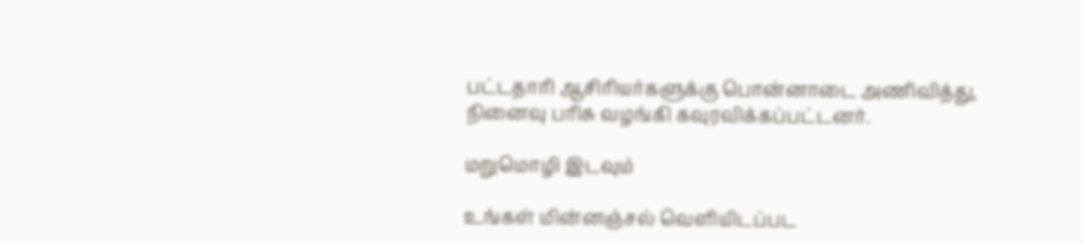பட்டதாரி ஆசிரியர்களுக்கு பொன்னாடை அணிவித்து, நினைவு பரிசு வழங்கி கவுரவிக்கப்பட்டனர்.

மறுமொழி இடவும்

உங்கள் மின்னஞ்சல் வெளியிடப்பட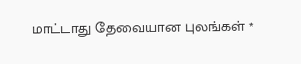மாட்டாது தேவையான புலங்கள் *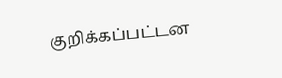குறிக்கப்பட்டன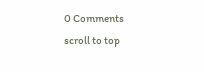0 Comments
scroll to top